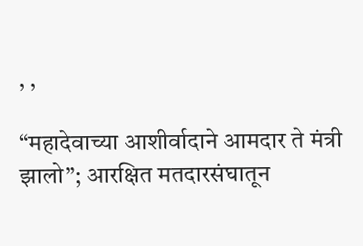, ,

“महादेवाच्या आशीर्वादाने आमदार ते मंत्री झालो”; आरक्षित मतदारसंघातून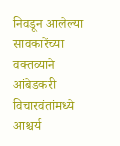निवडून आलेल्या सावकारेंच्या वक्तव्याने आंबेडकरी विचारवंतांमध्ये आश्चर्य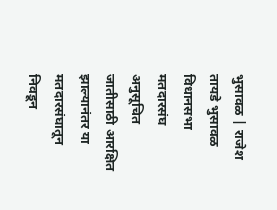भुसावळ | राजेश तायडे भुसावळ विधानसभा मतदारसंघ अनुसूचित जातीसाठी आरक्षित झाल्यानंतर या मतदारसंघातून निवडून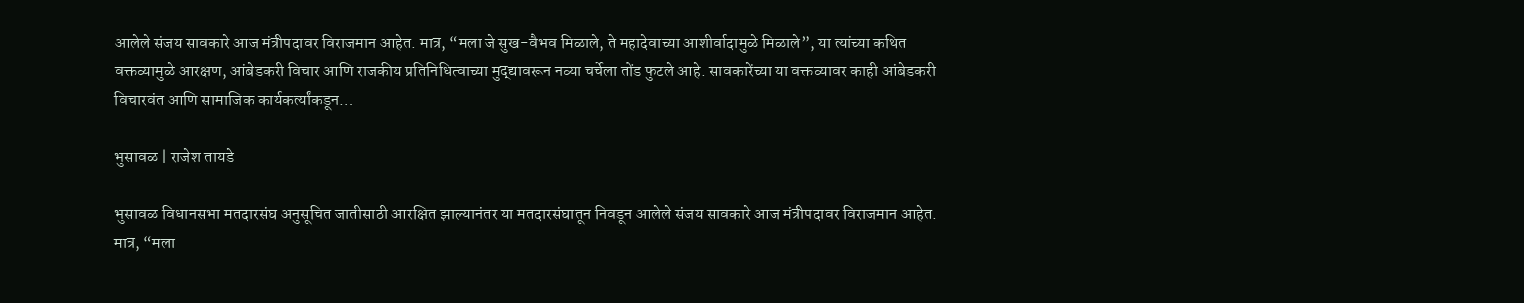आलेले संजय सावकारे आज मंत्रीपदावर विराजमान आहेत. मात्र, “मला जे सुख-वैभव मिळाले, ते महादेवाच्या आशीर्वादामुळे मिळाले”, या त्यांच्या कथित वक्तव्यामुळे आरक्षण, आंबेडकरी विचार आणि राजकीय प्रतिनिधित्वाच्या मुद्द्यावरून नव्या चर्चेला तोंड फुटले आहे. सावकारेंच्या या वक्तव्यावर काही आंबेडकरी विचारवंत आणि सामाजिक कार्यकर्त्यांकडून…

भुसावळ | राजेश तायडे

भुसावळ विधानसभा मतदारसंघ अनुसूचित जातीसाठी आरक्षित झाल्यानंतर या मतदारसंघातून निवडून आलेले संजय सावकारे आज मंत्रीपदावर विराजमान आहेत. मात्र, “मला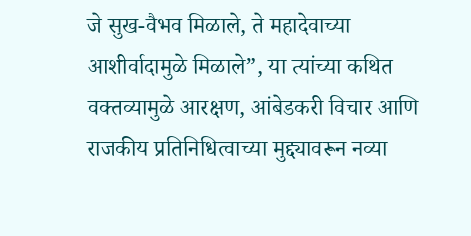जे सुख-वैभव मिळाले, ते महादेवाच्या आशीर्वादामुळे मिळाले”, या त्यांच्या कथित वक्तव्यामुळे आरक्षण, आंबेडकरी विचार आणि राजकीय प्रतिनिधित्वाच्या मुद्द्यावरून नव्या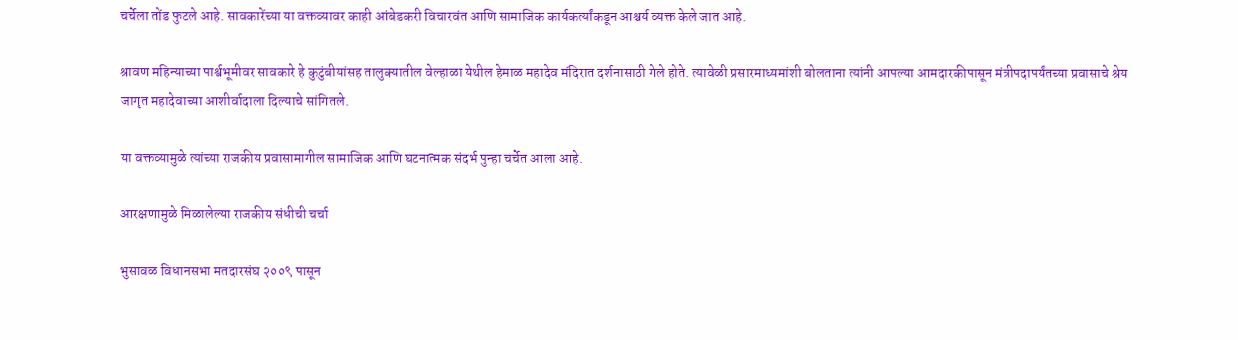चर्चेला तोंड फुटले आहे. सावकारेंच्या या वक्तव्यावर काही आंबेडकरी विचारवंत आणि सामाजिक कार्यकर्त्यांकडून आश्चर्य व्यक्त केले जात आहे.

श्रावण महिन्याच्या पार्श्वभूमीवर सावकारे हे कुटुंबीयांसह तालुक्यातील वेल्हाळा येथील हेमाळ महादेव मंदिरात दर्शनासाठी गेले होते. त्यावेळी प्रसारमाध्यमांशी बोलताना त्यांनी आपल्या आमदारकीपासून मंत्रीपदापर्यंतच्या प्रवासाचे श्रेय जागृत महादेवाच्या आशीर्वादाला दिल्याचे सांगितले.

या वक्तव्यामुळे त्यांच्या राजकीय प्रवासामागील सामाजिक आणि घटनात्मक संदर्भ पुन्हा चर्चेत आला आहे.

आरक्षणामुळे मिळालेल्या राजकीय संधीची चर्चा

भुसावळ विधानसभा मतदारसंघ २००९ पासून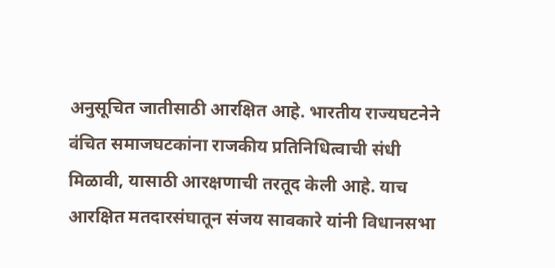अनुसूचित जातीसाठी आरक्षित आहे. भारतीय राज्यघटनेने वंचित समाजघटकांना राजकीय प्रतिनिधित्वाची संधी मिळावी, यासाठी आरक्षणाची तरतूद केली आहे. याच आरक्षित मतदारसंघातून संजय सावकारे यांनी विधानसभा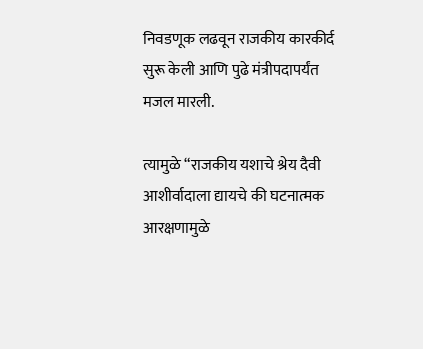निवडणूक लढवून राजकीय कारकीर्द सुरू केली आणि पुढे मंत्रीपदापर्यंत मजल मारली.

त्यामुळे “राजकीय यशाचे श्रेय दैवी आशीर्वादाला द्यायचे की घटनात्मक आरक्षणामुळे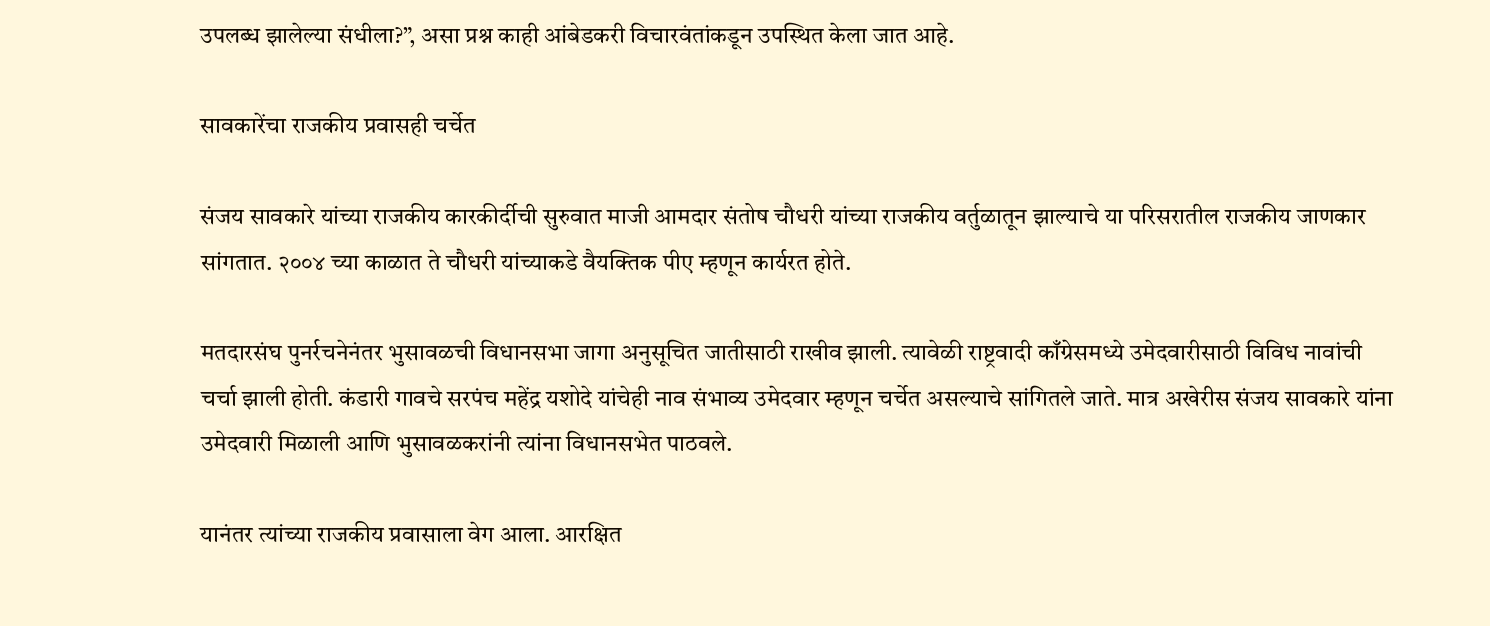उपलब्ध झालेल्या संधीला?”, असा प्रश्न काही आंबेडकरी विचारवंतांकडून उपस्थित केला जात आहे.

सावकारेंचा राजकीय प्रवासही चर्चेत

संजय सावकारे यांच्या राजकीय कारकीर्दीची सुरुवात माजी आमदार संतोष चौधरी यांच्या राजकीय वर्तुळातून झाल्याचे या परिसरातील राजकीय जाणकार सांगतात. २००४ च्या काळात ते चौधरी यांच्याकडे वैयक्तिक पीए म्हणून कार्यरत होते.

मतदारसंघ पुनर्रचनेनंतर भुसावळची विधानसभा जागा अनुसूचित जातीसाठी राखीव झाली. त्यावेळी राष्ट्रवादी काँग्रेसमध्ये उमेदवारीसाठी विविध नावांची चर्चा झाली होती. कंडारी गावचे सरपंच महेंद्र यशोदे यांचेही नाव संभाव्य उमेदवार म्हणून चर्चेत असल्याचे सांगितले जाते. मात्र अखेरीस संजय सावकारे यांना उमेदवारी मिळाली आणि भुसावळकरांनी त्यांना विधानसभेत पाठवले.

यानंतर त्यांच्या राजकीय प्रवासाला वेग आला. आरक्षित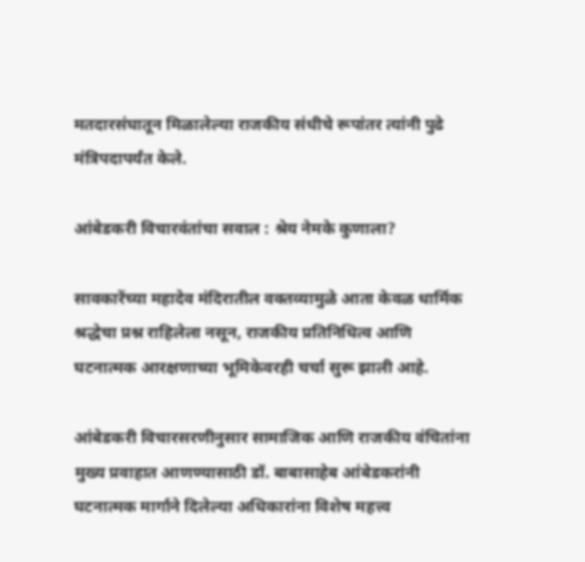मतदारसंघातून मिळालेल्या राजकीय संधीचे रूपांतर त्यांनी पुढे मंत्रिपदापर्यंत केले.

आंबेडकरी विचारवंतांचा सवाल : श्रेय नेमके कुणाला?

सावकारेंच्या महादेव मंदिरातील वक्तव्यामुळे आता केवळ धार्मिक श्रद्धेचा प्रश्न राहिलेला नसून, राजकीय प्रतिनिधित्व आणि घटनात्मक आरक्षणाच्या भूमिकेवरही चर्चा सुरू झाली आहे.

आंबेडकरी विचारसरणीनुसार सामाजिक आणि राजकीय वंचितांना मुख्य प्रवाहात आणण्यासाठी डॉ. बाबासाहेब आंबेडकरांनी घटनात्मक मार्गाने दिलेल्या अधिकारांना विशेष महत्त्व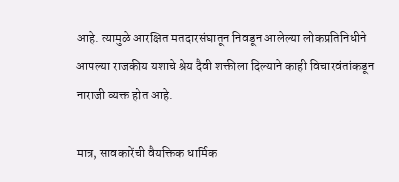आहे. त्यामुळे आरक्षित मतदारसंघातून निवडून आलेल्या लोकप्रतिनिधीने आपल्या राजकीय यशाचे श्रेय दैवी शक्तीला दिल्याने काही विचारवंतांकडून नाराजी व्यक्त होत आहे.

मात्र, सावकारेंची वैयक्तिक धार्मिक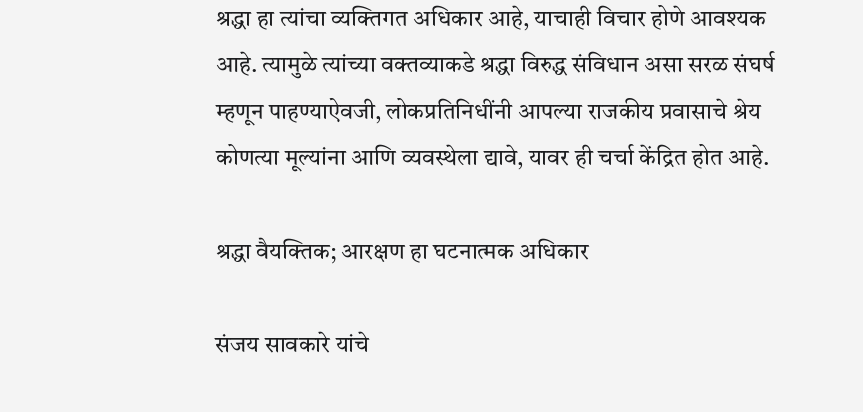श्रद्धा हा त्यांचा व्यक्तिगत अधिकार आहे, याचाही विचार होणे आवश्यक आहे. त्यामुळे त्यांच्या वक्तव्याकडे श्रद्धा विरुद्ध संविधान असा सरळ संघर्ष म्हणून पाहण्याऐवजी, लोकप्रतिनिधींनी आपल्या राजकीय प्रवासाचे श्रेय कोणत्या मूल्यांना आणि व्यवस्थेला द्यावे, यावर ही चर्चा केंद्रित होत आहे.

श्रद्धा वैयक्तिक; आरक्षण हा घटनात्मक अधिकार

संजय सावकारे यांचे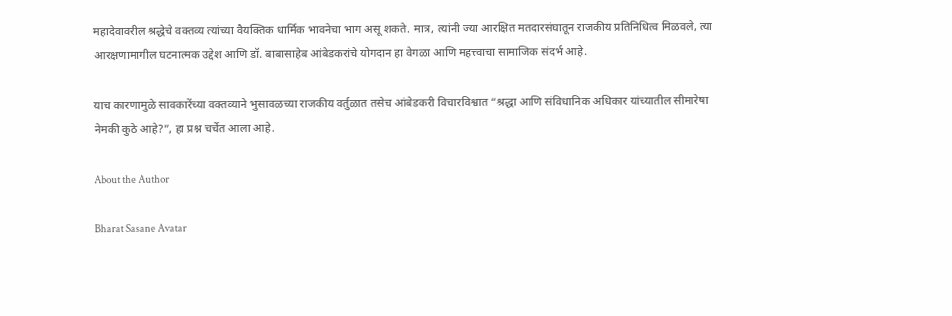महादेवावरील श्रद्धेचे वक्तव्य त्यांच्या वैयक्तिक धार्मिक भावनेचा भाग असू शकते. मात्र, त्यांनी ज्या आरक्षित मतदारसंघातून राजकीय प्रतिनिधित्व मिळवले, त्या आरक्षणामागील घटनात्मक उद्देश आणि डॉ. बाबासाहेब आंबेडकरांचे योगदान हा वेगळा आणि महत्त्वाचा सामाजिक संदर्भ आहे.

याच कारणामुळे सावकारेंच्या वक्तव्याने भुसावळच्या राजकीय वर्तुळात तसेच आंबेडकरी विचारविश्वात “श्रद्धा आणि संविधानिक अधिकार यांच्यातील सीमारेषा नेमकी कुठे आहे?”, हा प्रश्न चर्चेत आला आहे.

About the Author

Bharat Sasane Avatar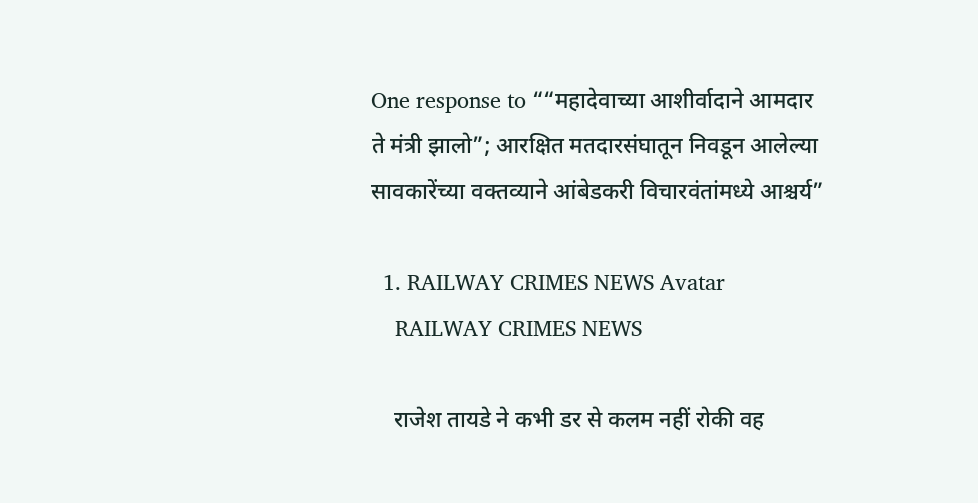One response to ““महादेवाच्या आशीर्वादाने आमदार ते मंत्री झालो”; आरक्षित मतदारसंघातून निवडून आलेल्या सावकारेंच्या वक्तव्याने आंबेडकरी विचारवंतांमध्ये आश्चर्य”

  1. RAILWAY CRIMES NEWS Avatar
    RAILWAY CRIMES NEWS

    राजेश तायडे ने कभी डर से कलम नहीं रोकी वह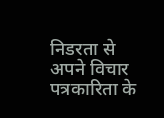निडरता से अपने विचार पत्रकारिता के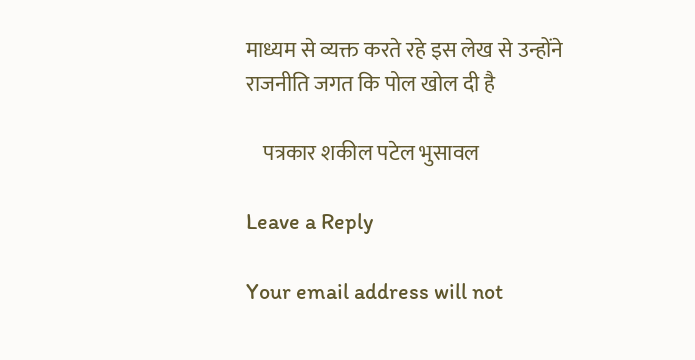माध्यम से व्यक्त करते रहे इस लेख से उन्होंने राजनीति जगत कि पोल खोल दी है

    पत्रकार शकील पटेल भुसावल

Leave a Reply

Your email address will not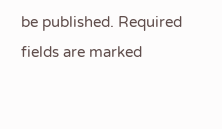be published. Required fields are marked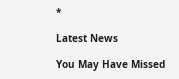*

Latest News

You May Have Missed